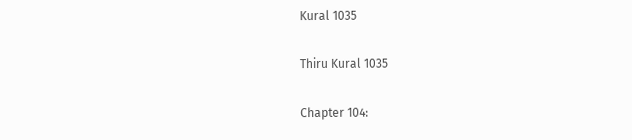Kural 1035

Thiru Kural 1035

Chapter 104: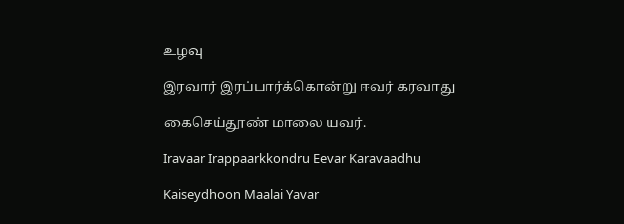உழவு

இரவார் இரப்பார்க்கொன்று ஈவர் கரவாது

கைசெய்தூண் மாலை யவர்.

Iravaar Irappaarkkondru Eevar Karavaadhu

Kaiseydhoon Maalai Yavar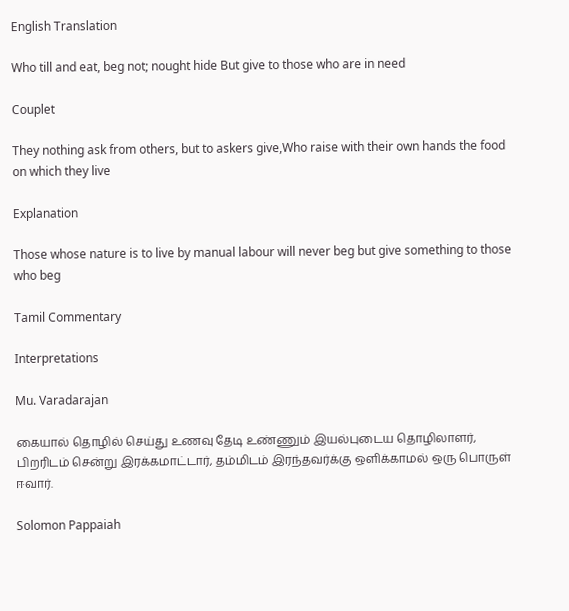English Translation

Who till and eat, beg not; nought hide But give to those who are in need

Couplet

They nothing ask from others, but to askers give,Who raise with their own hands the food on which they live

Explanation

Those whose nature is to live by manual labour will never beg but give something to those who beg

Tamil Commentary

Interpretations

Mu. Varadarajan

கையால் தொழில் செய்து உணவு தேடி உண்ணும் இயல்புடைய தொழிலாளர், பிறரிடம் சென்று இரக்கமாட்டார், தம்மிடம் இரந்தவர்க்கு ஒளிக்காமல் ஒரு பொருள் ஈவார்.

Solomon Pappaiah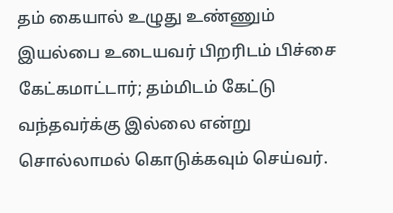தம் கையால் உழுது உண்ணும் இயல்பை உடையவர் பிறரிடம் பிச்சை கேட்கமாட்டார்; தம்மிடம் கேட்டு வந்தவர்க்கு இல்லை என்று சொல்லாமல் கொடுக்கவும் செய்வர்.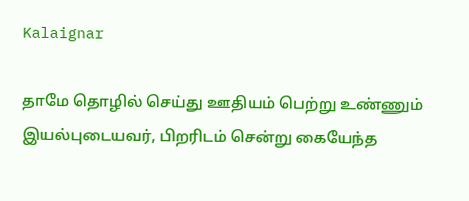Kalaignar

தாமே தொழில் செய்து ஊதியம் பெற்று உண்ணும் இயல்புடையவர், பிறரிடம் சென்று கையேந்த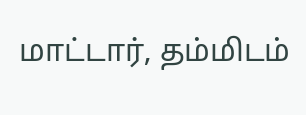மாட்டார், தம்மிடம்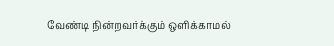வேண்டி நின்றவர்க்கும் ஒளிக்காமல்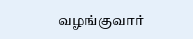வழங்குவார்